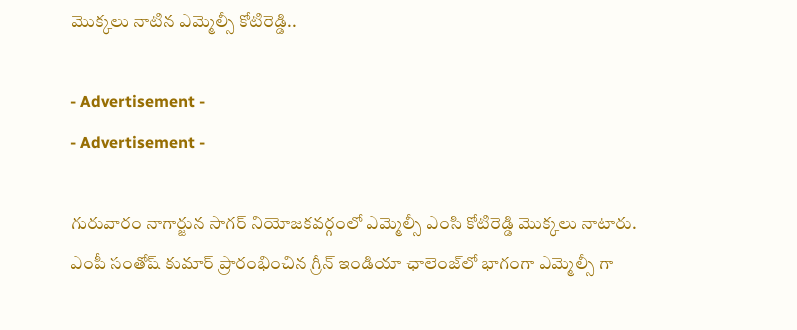మొక్కలు నాటిన ఎమ్మెల్సీ కోటిరెడ్డి..

- Advertisement -
- Advertisement -

గురువారం నాగార్జున సాగర్ నియోజకవర్గంలో ఎమ్మెల్సీ ఎంసి కోటిరెడ్డి మొక్కలు నాటారు. ఎంపీ సంతోష్ కుమార్ ప్రారంభించిన గ్రీన్ ఇండియా ఛాలెంజ్‌లో భాగంగా ఎమ్మెల్సీ గా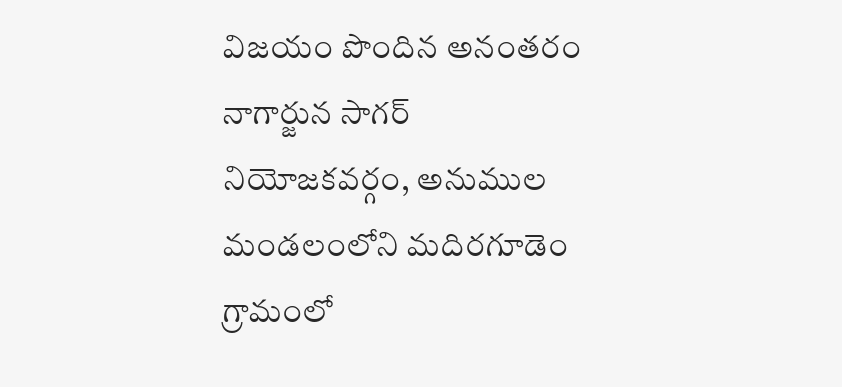విజయం పొందిన అనంతరం నాగార్జున సాగర్ నియోజకవర్గం, అనుముల మండలంలోని మదిరగూడెం గ్రామంలో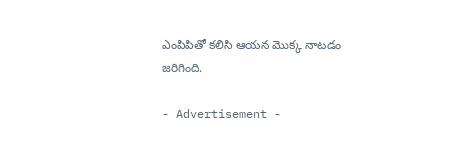ఎంపిపితో కలిసి ఆయన మొక్క నాటడం జరిగింది.

- Advertisement -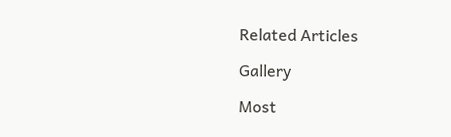Related Articles

Gallery

Most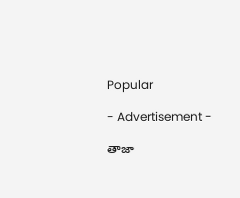Popular

- Advertisement -

తాజా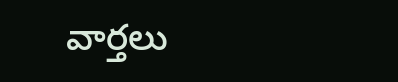వార్తలు